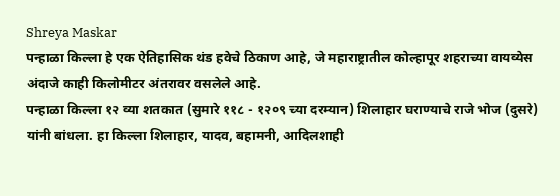Shreya Maskar
पन्हाळा किल्ला हे एक ऐतिहासिक थंड हवेचे ठिकाण आहे, जे महाराष्ट्रातील कोल्हापूर शहराच्या वायव्येस अंदाजे काही किलोमीटर अंतरावर वसलेले आहे.
पन्हाळा किल्ला १२ व्या शतकात (सुमारे ११८ - १२०९ च्या दरम्यान) शिलाहार घराण्याचे राजे भोज (दुसरे) यांनी बांधला. हा किल्ला शिलाहार, यादव, बहामनी, आदिलशाही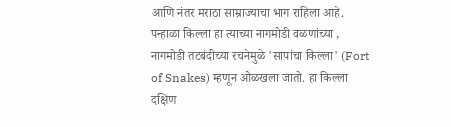आणि नंतर मराठा साम्राज्याचा भाग राहिला आहे.
पन्हाळा किल्ला हा त्याच्या नागमोडी वळणांच्या , नागमोडी तटबंदीच्या रचनेमुळे 'सापांचा किल्ला' (Fort of Snakes) म्हणून ओळखला जातो. हा किल्ला दक्षिण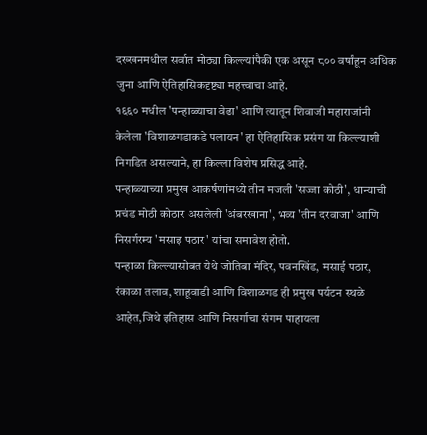दख्खनमधील सर्वात मोठ्या किल्ल्यांपैकी एक असून ८०० वर्षांहून अधिक जुना आणि ऐतिहासिकदृष्ट्या महत्त्वाचा आहे.
१६६० मधील 'पन्हाळ्याचा वेढा' आणि त्यातून शिवाजी महाराजांनी केलेला 'विशाळगडाकडे पलायन' हा ऐतिहासिक प्रसंग या किल्ल्याशी निगडित असल्याने, हा किल्ला विशेष प्रसिद्ध आहे.
पन्हाळ्याच्या प्रमुख आकर्षणांमध्ये तीन मजली 'सज्जा कोठी', धान्याची प्रचंड मोठी कोठार असलेली 'अंबरखाना', भव्य 'तीन दरवाजा' आणि निसर्गरम्य 'मसाइ पठार' यांचा समावेश होतो.
पन्हाळा किल्ल्यासोबत येथे जोतिबा मंदिर, पवनखिंड, मसाई पठार, रंकाळा तलाव, शाहूवाडी आणि विशाळगड ही प्रमुख पर्यटन स्थळे आहेत,जिथे इतिहास आणि निसर्गाचा संगम पाहायला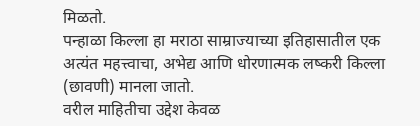मिळतो.
पन्हाळा किल्ला हा मराठा साम्राज्याच्या इतिहासातील एक अत्यंत महत्त्वाचा, अभेद्य आणि धोरणात्मक लष्करी किल्ला (छावणी) मानला जातो.
वरील माहितीचा उद्देश केवळ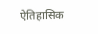ऐतिहासिक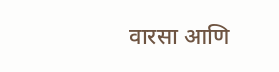वारसा आणि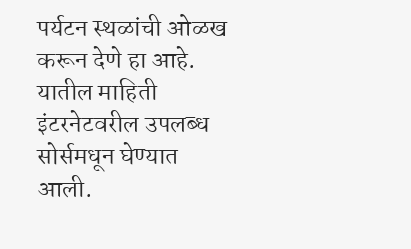पर्यटन स्थळांची ओळख करून देणे हा आहे. यातील माहिती इंटरनेटवरील उपलब्ध सोर्समधून घेण्यात आली.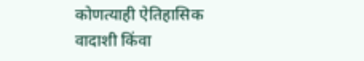कोणत्याही ऐतिहासिक वादाशी किंवा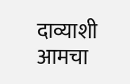दाव्याशी आमचा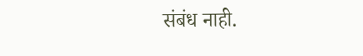संबंध नाही.